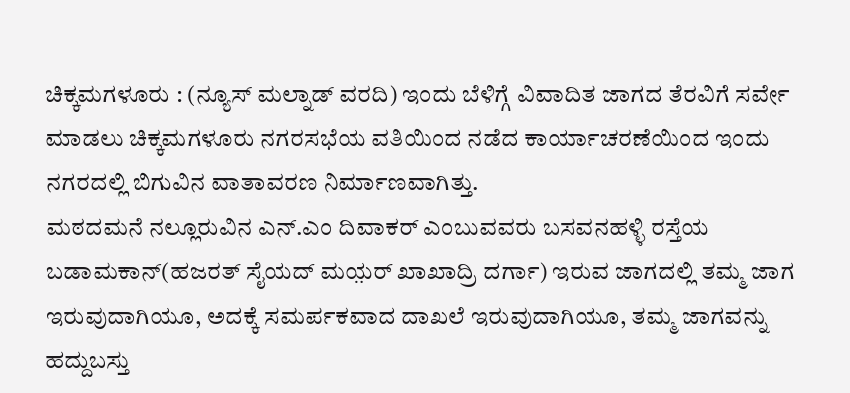ಚಿಕ್ಕಮಗಳೂರು : (ನ್ಯೂಸ್ ಮಲ್ನಾಡ್ ವರದಿ) ಇಂದು ಬೆಳಿಗ್ಗೆ ವಿವಾದಿತ ಜಾಗದ ತೆರವಿಗೆ ಸರ್ವೇ ಮಾಡಲು ಚಿಕ್ಕಮಗಳೂರು ನಗರಸಭೆಯ ವತಿಯಿಂದ ನಡೆದ ಕಾರ್ಯಾಚರಣೆಯಿಂದ ಇಂದು ನಗರದಲ್ಲಿ ಬಿಗುವಿನ ವಾತಾವರಣ ನಿರ್ಮಾಣವಾಗಿತ್ತು.
ಮಠದಮನೆ ನಲ್ಲೂರುವಿನ ಎನ್.ಎಂ ದಿವಾಕರ್ ಎಂಬುವವರು ಬಸವನಹಳ್ಳಿ ರಸ್ತೆಯ ಬಡಾಮಕಾನ್(ಹಜರತ್ ಸೈಯದ್ ಮಯ಼ರ್ ಖಾಖಾದ್ರಿ ದರ್ಗಾ) ಇರುವ ಜಾಗದಲ್ಲಿ ತಮ್ಮ ಜಾಗ ಇರುವುದಾಗಿಯೂ, ಅದಕ್ಕೆ ಸಮರ್ಪಕವಾದ ದಾಖಲೆ ಇರುವುದಾಗಿಯೂ, ತಮ್ಮ ಜಾಗವನ್ನು ಹದ್ದುಬಸ್ತು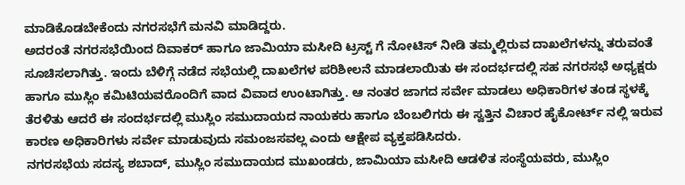ಮಾಡಿಕೊಡಬೇಕೆಂದು ನಗರಸಭೆಗೆ ಮನವಿ ಮಾಡಿದ್ದರು.
ಅದರಂತೆ ನಗರಸಭೆಯಿಂದ ದಿವಾಕರ್ ಹಾಗೂ ಜಾಮಿಯಾ ಮಸೀದಿ ಟ್ರಸ್ಟ್ ಗೆ ನೋಟಿಸ್ ನೀಡಿ ತಮ್ಮಲ್ಲಿರುವ ದಾಖಲೆಗಳನ್ನು ತರುವಂತೆ ಸೂಚಿಸಲಾಗಿತ್ತು. ಇಂದು ಬೆಳಿಗ್ಗೆ ನಡೆದ ಸಭೆಯಲ್ಲಿ ದಾಖಲೆಗಳ ಪರಿಶೀಲನೆ ಮಾಡಲಾಯಿತು ಈ ಸಂದರ್ಭದಲ್ಲಿ ಸಹ ನಗರಸಭೆ ಅಧ್ಯಕ್ಷರು ಹಾಗೂ ಮುಸ್ಲಿಂ ಕಮಿಟಿಯವರೊಂದಿಗೆ ವಾದ ವಿವಾದ ಉಂಟಾಗಿತ್ತು. ಆ ನಂತರ ಜಾಗದ ಸರ್ವೇ ಮಾಡಲು ಅಧಿಕಾರಿಗಳ ತಂಡ ಸ್ಥಳಕ್ಕೆ ತೆರಳಿತು ಆದರೆ ಈ ಸಂದರ್ಭದಲ್ಲಿ ಮುಸ್ಲಿಂ ಸಮುದಾಯದ ನಾಯಕರು ಹಾಗೂ ಬೆಂಬಲಿಗರು ಈ ಸ್ವತ್ತಿನ ವಿಚಾರ ಹೈಕೋರ್ಟ್ ನಲ್ಲಿ ಇರುವ ಕಾರಣ ಅಧಿಕಾರಿಗಳು ಸರ್ವೇ ಮಾಡುವುದು ಸಮಂಜಸವಲ್ಲ ಎಂದು ಆಕ್ಷೇಪ ವ್ಯಕ್ತಪಡಿಸಿದರು.
ನಗರಸಭೆಯ ಸದಸ್ಯ ಶಬಾದ್, ಮುಸ್ಲಿಂ ಸಮುದಾಯದ ಮುಖಂಡರು, ಜಾಮಿಯಾ ಮಸೀದಿ ಆಡಳಿತ ಸಂಸ್ಥೆಯವರು, ಮುಸ್ಲಿಂ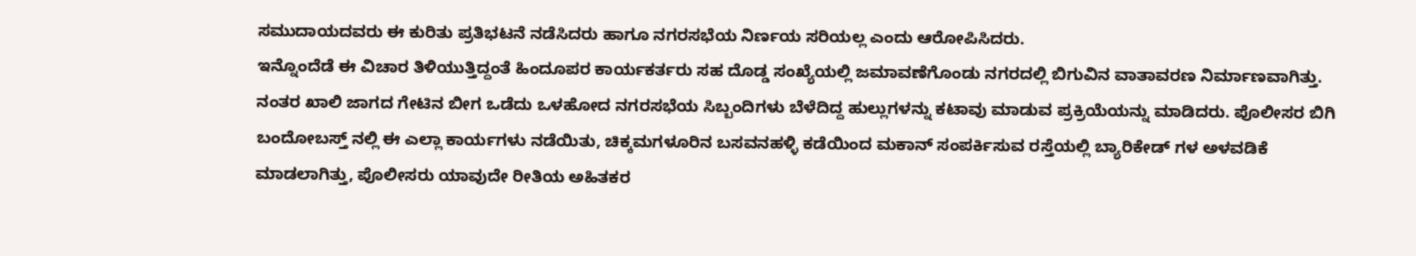ಸಮುದಾಯದವರು ಈ ಕುರಿತು ಪ್ರತಿಭಟನೆ ನಡೆಸಿದರು ಹಾಗೂ ನಗರಸಭೆಯ ನಿರ್ಣಯ ಸರಿಯಲ್ಲ ಎಂದು ಆರೋಪಿಸಿದರು.
ಇನ್ನೊಂದೆಡೆ ಈ ವಿಚಾರ ತಿಳಿಯುತ್ತಿದ್ದಂತೆ ಹಿಂದೂಪರ ಕಾರ್ಯಕರ್ತರು ಸಹ ದೊಡ್ಡ ಸಂಖ್ಯೆಯಲ್ಲಿ ಜಮಾವಣೆಗೊಂಡು ನಗರದಲ್ಲಿ ಬಿಗುವಿನ ವಾತಾವರಣ ನಿರ್ಮಾಣವಾಗಿತ್ತು.
ನಂತರ ಖಾಲಿ ಜಾಗದ ಗೇಟಿನ ಬೀಗ ಒಡೆದು ಒಳಹೋದ ನಗರಸಭೆಯ ಸಿಬ್ಬಂದಿಗಳು ಬೆಳೆದಿದ್ದ ಹುಲ್ಲುಗಳನ್ನು ಕಟಾವು ಮಾಡುವ ಪ್ರಕ್ರಿಯೆಯನ್ನು ಮಾಡಿದರು. ಪೊಲೀಸರ ಬಿಗಿ ಬಂದೋಬಸ್ತ್ ನಲ್ಲಿ ಈ ಎಲ್ಲಾ ಕಾರ್ಯಗಳು ನಡೆಯಿತು, ಚಿಕ್ಕಮಗಳೂರಿನ ಬಸವನಹಳ್ಳಿ ಕಡೆಯಿಂದ ಮಕಾನ್ ಸಂಪರ್ಕಿಸುವ ರಸ್ತೆಯಲ್ಲಿ ಬ್ಯಾರಿಕೇಡ್ ಗಳ ಅಳವಡಿಕೆ ಮಾಡಲಾಗಿತ್ತು, ಪೊಲೀಸರು ಯಾವುದೇ ರೀತಿಯ ಅಹಿತಕರ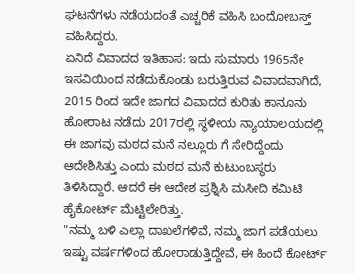ಘಟನೆಗಳು ನಡೆಯದಂತೆ ಎಚ್ಚರಿಕೆ ವಹಿಸಿ ಬಂದೋಬಸ್ತ್ ವಹಿಸಿದ್ದರು.
ಏನಿದೆ ವಿವಾದದ ಇತಿಹಾಸ: ಇದು ಸುಮಾರು 1965ನೇ ಇಸವಿಯಿಂದ ನಡೆದುಕೊಂಡು ಬರುತ್ತಿರುವ ವಿವಾದವಾಗಿದೆ, 2015 ರಿಂದ ಇದೇ ಜಾಗದ ವಿವಾದದ ಕುರಿತು ಕಾನೂನು ಹೋರಾಟ ನಡೆದು 2017ರಲ್ಲಿ ಸ್ಥಳೀಯ ನ್ಯಾಯಾಲಯದಲ್ಲಿ ಈ ಜಾಗವು ಮಠದ ಮನೆ ನಲ್ಲೂರು ಗೆ ಸೇರಿದ್ದೆಂದು ಆದೇಶಿಸಿತ್ತು ಎಂದು ಮಠದ ಮನೆ ಕುಟುಂಬಸ್ಥರು ತಿಳಿಸಿದ್ದಾರೆ. ಆದರೆ ಈ ಆದೇಶ ಪ್ರಶ್ನಿಸಿ ಮಸೀದಿ ಕಮಿಟಿ ಹೈಕೋರ್ಟ್ ಮೆಟ್ಟಿಲೇರಿತ್ತು.
"ನಮ್ಮ ಬಳಿ ಎಲ್ಲಾ ದಾಖಲೆಗಳಿವೆ, ನಮ್ಮ ಜಾಗ ಪಡೆಯಲು ಇಷ್ಟು ವರ್ಷಗಳಿಂದ ಹೋರಾಡುತ್ತಿದ್ದೇವೆ, ಈ ಹಿಂದೆ ಕೋರ್ಟ್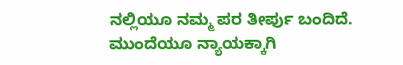ನಲ್ಲಿಯೂ ನಮ್ಮ ಪರ ತೀರ್ಪು ಬಂದಿದೆ. ಮುಂದೆಯೂ ನ್ಯಾಯಕ್ಕಾಗಿ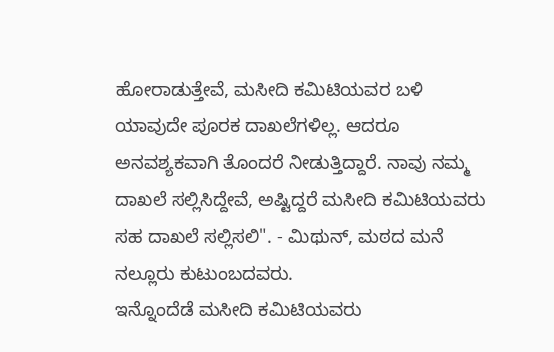ಹೋರಾಡುತ್ತೇವೆ, ಮಸೀದಿ ಕಮಿಟಿಯವರ ಬಳಿ ಯಾವುದೇ ಪೂರಕ ದಾಖಲೆಗಳಿಲ್ಲ. ಆದರೂ ಅನವಶ್ಯಕವಾಗಿ ತೊಂದರೆ ನೀಡುತ್ತಿದ್ದಾರೆ. ನಾವು ನಮ್ಮ ದಾಖಲೆ ಸಲ್ಲಿಸಿದ್ದೇವೆ, ಅಷ್ಟಿದ್ದರೆ ಮಸೀದಿ ಕಮಿಟಿಯವರು ಸಹ ದಾಖಲೆ ಸಲ್ಲಿಸಲಿ". - ಮಿಥುನ್, ಮಠದ ಮನೆ ನಲ್ಲೂರು ಕುಟುಂಬದವರು.
ಇನ್ನೊಂದೆಡೆ ಮಸೀದಿ ಕಮಿಟಿಯವರು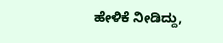ಹೇಳಿಕೆ ನೀಡಿದ್ದು,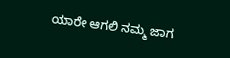ಯಾರೇ ಆಗಲಿ ನಮ್ಮ ಜಾಗ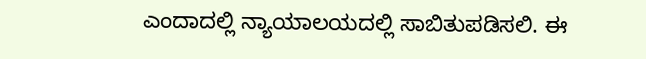ಎಂದಾದಲ್ಲಿ ನ್ಯಾಯಾಲಯದಲ್ಲಿ ಸಾಬಿತುಪಡಿಸಲಿ. ಈ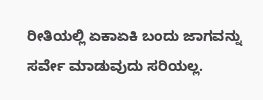ರೀತಿಯಲ್ಲಿ ಏಕಾಏಕಿ ಬಂದು ಜಾಗವನ್ನು ಸರ್ವೇ ಮಾಡುವುದು ಸರಿಯಲ್ಲ.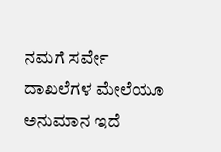ನಮಗೆ ಸರ್ವೇ ದಾಖಲೆಗಳ ಮೇಲೆಯೂ ಅನುಮಾನ ಇದೆ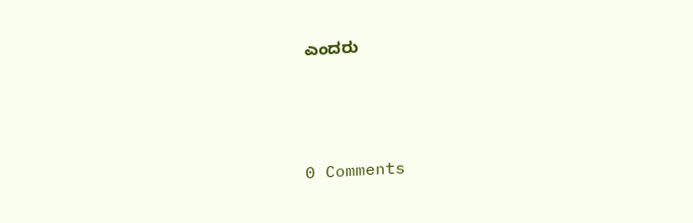ಎಂದರು






0 Comments